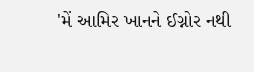'મેં આમિર ખાનને ઈગ્નોર નથી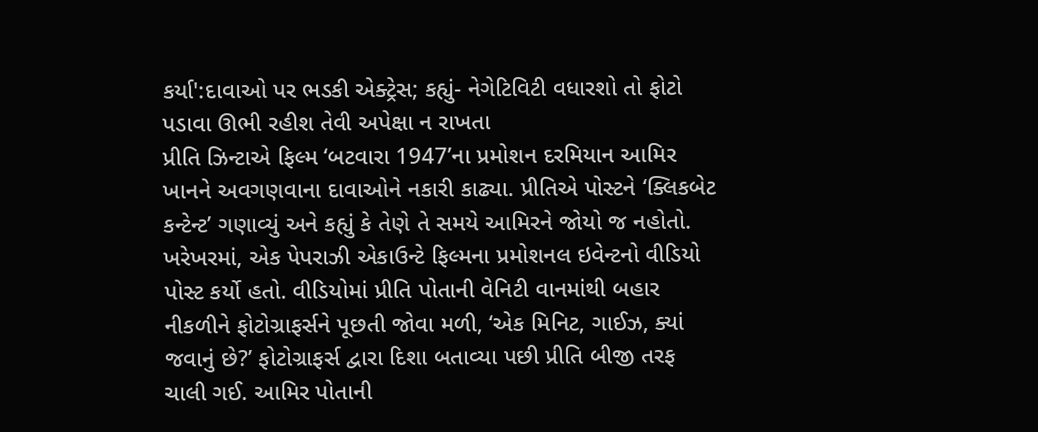કર્યા':દાવાઓ પર ભડકી એક્ટ્રેસ; કહ્યું- નેગેટિવિટી વધારશો તો ફોટો પડાવા ઊભી રહીશ તેવી અપેક્ષા ન રાખતા
પ્રીતિ ઝિન્ટાએ ફિલ્મ ‘બટવારા 1947’ના પ્રમોશન દરમિયાન આમિર ખાનને અવગણવાના દાવાઓને નકારી કાઢ્યા. પ્રીતિએ પોસ્ટને ‘ક્લિકબેટ કન્ટેન્ટ’ ગણાવ્યું અને કહ્યું કે તેણે તે સમયે આમિરને જોયો જ નહોતો. ખરેખરમાં, એક પેપરાઝી એકાઉન્ટે ફિલ્મના પ્રમોશનલ ઇવેન્ટનો વીડિયો પોસ્ટ કર્યો હતો. વીડિયોમાં પ્રીતિ પોતાની વેનિટી વાનમાંથી બહાર નીકળીને ફોટોગ્રાફર્સને પૂછતી જોવા મળી, ‘એક મિનિટ, ગાઈઝ, ક્યાં જવાનું છે?’ ફોટોગ્રાફર્સ દ્વારા દિશા બતાવ્યા પછી પ્રીતિ બીજી તરફ ચાલી ગઈ. આમિર પોતાની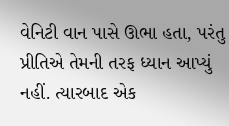વેનિટી વાન પાસે ઊભા હતા, પરંતુ પ્રીતિએ તેમની તરફ ધ્યાન આપ્યું નહીં. ત્યારબાદ એક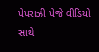પેપરાઝી પેજે વીડિયો સાથે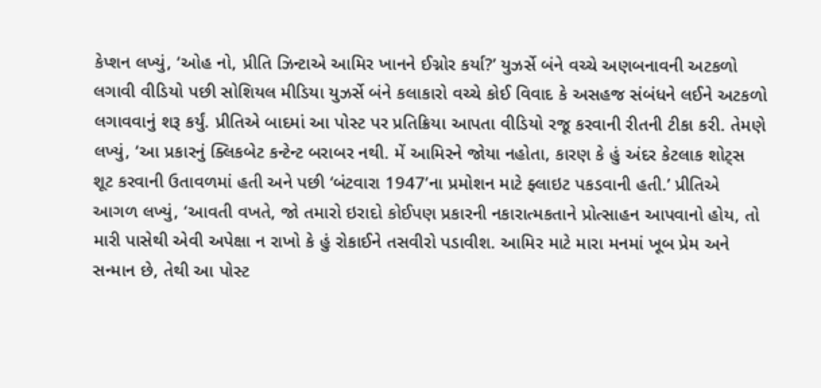કેપ્શન લખ્યું, ‘ઓહ નો, પ્રીતિ ઝિન્ટાએ આમિર ખાનને ઈગ્નોર કર્યા?’ યુઝર્સે બંને વચ્ચે અણબનાવની અટકળો લગાવી વીડિયો પછી સોશિયલ મીડિયા યુઝર્સે બંને કલાકારો વચ્ચે કોઈ વિવાદ કે અસહજ સંબંધને લઈને અટકળો લગાવવાનું શરૂ કર્યું. પ્રીતિએ બાદમાં આ પોસ્ટ પર પ્રતિક્રિયા આપતા વીડિયો રજૂ કરવાની રીતની ટીકા કરી. તેમણે લખ્યું, ‘આ પ્રકારનું ક્લિકબેટ કન્ટેન્ટ બરાબર નથી. મેં આમિરને જોયા નહોતા, કારણ કે હું અંદર કેટલાક શોટ્સ શૂટ કરવાની ઉતાવળમાં હતી અને પછી ‘બંટવારા 1947’ના પ્રમોશન માટે ફ્લાઇટ પકડવાની હતી.’ પ્રીતિએ આગળ લખ્યું, ‘આવતી વખતે, જો તમારો ઇરાદો કોઈપણ પ્રકારની નકારાત્મકતાને પ્રોત્સાહન આપવાનો હોય, તો મારી પાસેથી એવી અપેક્ષા ન રાખો કે હું રોકાઈને તસવીરો પડાવીશ. આમિર માટે મારા મનમાં ખૂબ પ્રેમ અને સન્માન છે, તેથી આ પોસ્ટ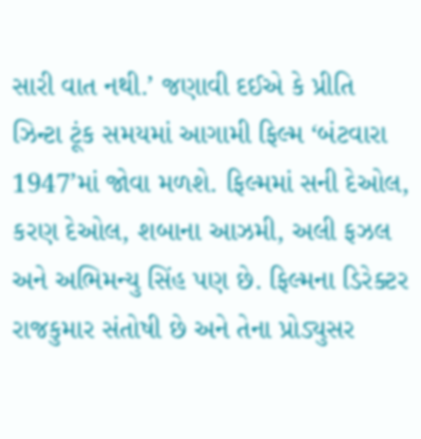સારી વાત નથી.’ જણાવી દઈએ કે પ્રીતિ ઝિન્ટા ટૂંક સમયમાં આગામી ફિલ્મ ‘બંટવારા 1947’માં જોવા મળશે. ફિલ્મમાં સની દેઓલ, કરણ દેઓલ, શબાના આઝમી, અલી ફઝલ અને અભિમન્યુ સિંહ પણ છે. ફિલ્મના ડિરેક્ટર રાજકુમાર સંતોષી છે અને તેના પ્રોડ્યુસર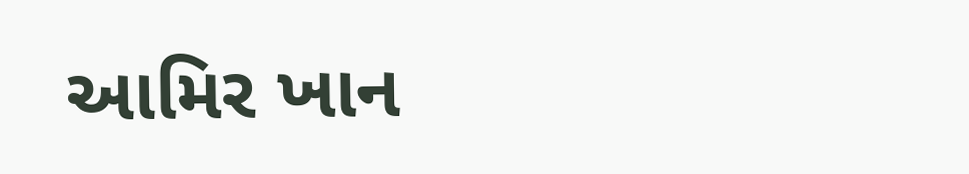આમિર ખાન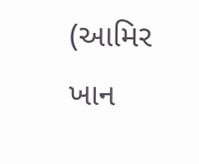(આમિર ખાન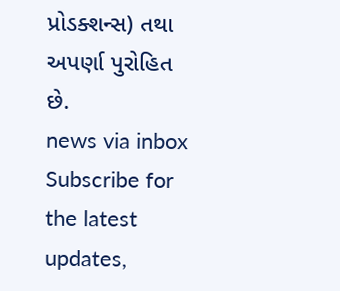પ્રોડક્શન્સ) તથા અપર્ણા પુરોહિત છે.
news via inbox
Subscribe for the latest updates,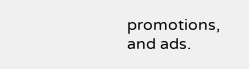promotions, and ads.